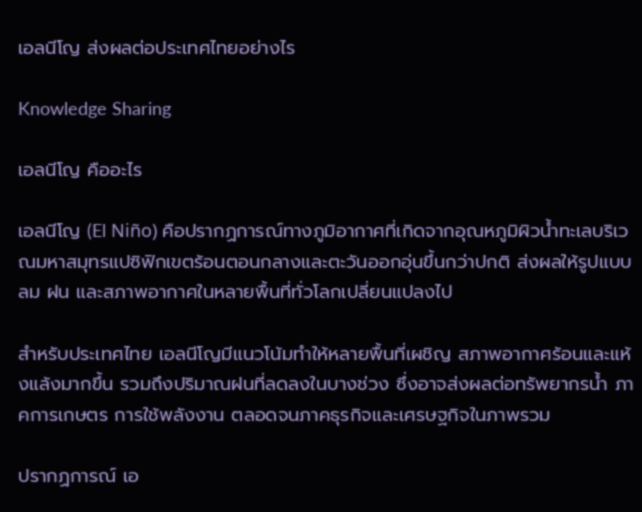เอลนีโญ ส่งผลต่อประเทศไทยอย่างไร

Knowledge Sharing

เอลนีโญ คืออะไร

เอลนีโญ (El Niño) คือปรากฏการณ์ทางภูมิอากาศที่เกิดจากอุณหภูมิผิวน้ำทะเลบริเวณมหาสมุทรแปซิฟิกเขตร้อนตอนกลางและตะวันออกอุ่นขึ้นกว่าปกติ ส่งผลให้รูปแบบลม ฝน และสภาพอากาศในหลายพื้นที่ทั่วโลกเปลี่ยนแปลงไป

สำหรับประเทศไทย เอลนีโญมีแนวโน้มทำให้หลายพื้นที่เผชิญ สภาพอากาศร้อนและแห้งแล้งมากขึ้น รวมถึงปริมาณฝนที่ลดลงในบางช่วง ซึ่งอาจส่งผลต่อทรัพยากรน้ำ ภาคการเกษตร การใช้พลังงาน ตลอดจนภาคธุรกิจและเศรษฐกิจในภาพรวม

ปรากฏการณ์ เอ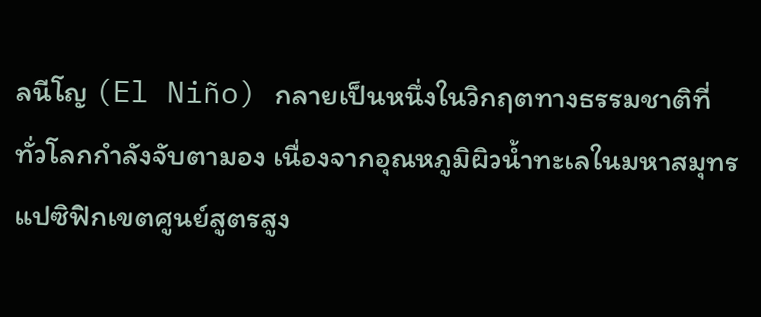ลนีโญ (El Niño) กลายเป็นหนึ่งในวิกฤตทางธรรมชาติที่ทั่วโลกกำลังจับตามอง เนื่องจากอุณหภูมิผิวน้ำทะเลในมหาสมุทรแปซิฟิกเขตศูนย์สูตรสูง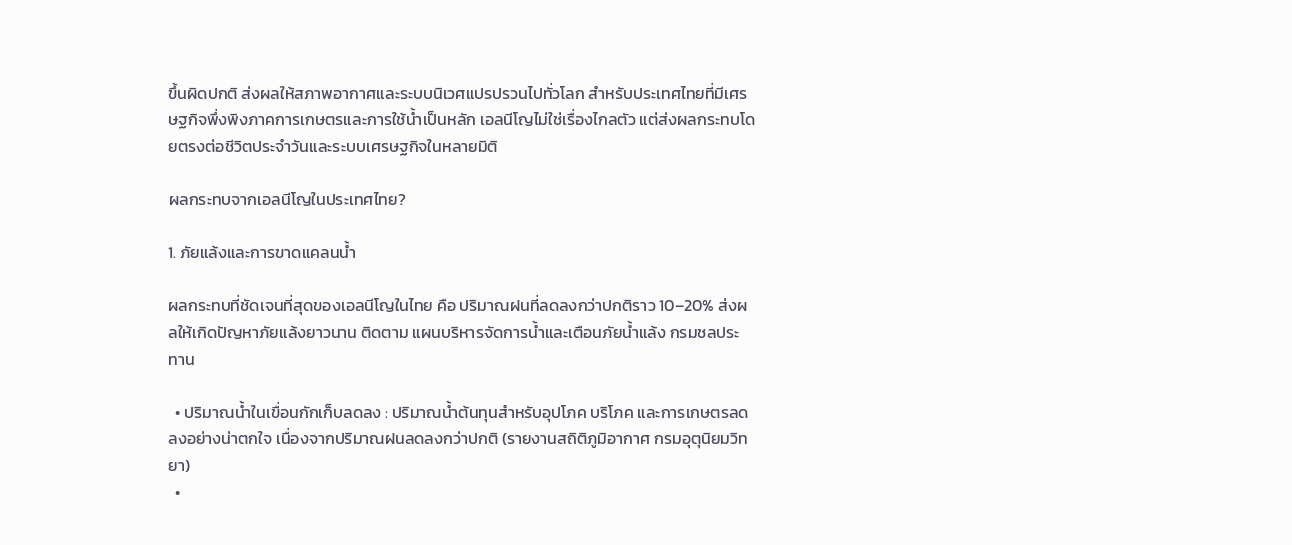ขึ้นผิดปกติ ส่งผลให้สภาพอากาศและระบบนิเวศแปรปรวนไปทั่วโลก สำหรับประเทศไทยที่มีเศรษฐกิจพึ่งพิงภาคการเกษตรและการใช้น้ำเป็นหลัก เอลนีโญไม่ใช่เรื่องไกลตัว แต่ส่งผลกระทบโดยตรงต่อชีวิตประจำวันและระบบเศรษฐกิจในหลายมิติ

ผลกระทบจากเอลนีโญในประเทศไทย?

1. ภัยแล้งและการขาดแคลนน้ำ

ผลกระทบที่ชัดเจนที่สุดของเอลนีโญในไทย คือ ปริมาณฝนที่ลดลงกว่าปกติราว 10–20% ส่งผลให้เกิดปัญหาภัยแล้งยาวนาน ติดตาม แผนบริหารจัดการน้ำและเตือนภัยน้ำแล้ง กรมชลประทาน

  • ปริมาณน้ำในเขื่อนกักเก็บลดลง : ปริมาณน้ำต้นทุนสำหรับอุปโภค บริโภค และการเกษตรลดลงอย่างน่าตกใจ เนื่องจากปริมาณฝนลดลงกว่าปกติ (รายงานสถิติภูมิอากาศ กรมอุตุนิยมวิทยา)
  •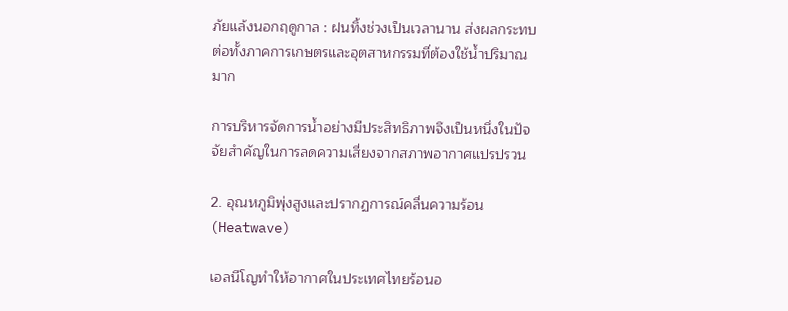ภัยแล้งนอกฤดูกาล : ฝนทิ้งช่วงเป็นเวลานาน ส่งผลกระทบต่อทั้งภาคการเกษตรและอุตสาหกรรมที่ต้องใช้น้ำปริมาณมาก

การบริหารจัดการน้ำอย่างมีประสิทธิภาพจึงเป็นหนึ่งในปัจจัยสำคัญในการลดความเสี่ยงจากสภาพอากาศแปรปรวน

2. อุณหภูมิพุ่งสูงและปรากฏการณ์คลื่นความร้อน (Heatwave)

เอลนีโญทำให้อากาศในประเทศไทยร้อนอ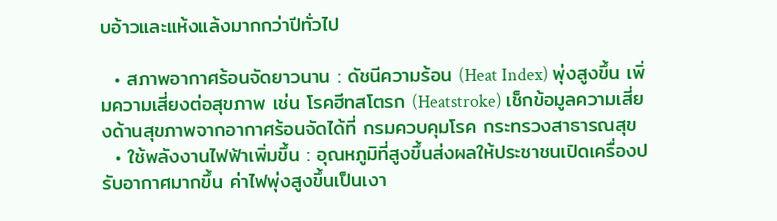บอ้าวและแห้งแล้งมากกว่าปีทั่วไป

  • สภาพอากาศร้อนจัดยาวนาน : ดัชนีความร้อน (Heat Index) พุ่งสูงขึ้น เพิ่มความเสี่ยงต่อสุขภาพ เช่น โรคฮีทสโตรก (Heatstroke) เช็กข้อมูลความเสี่ยงด้านสุขภาพจากอากาศร้อนจัดได้ที่ กรมควบคุมโรค กระทรวงสาธารณสุข
  • ใช้พลังงานไฟฟ้าเพิ่มขึ้น : อุณหภูมิที่สูงขึ้นส่งผลให้ประชาชนเปิดเครื่องปรับอากาศมากขึ้น ค่าไฟพุ่งสูงขึ้นเป็นเงา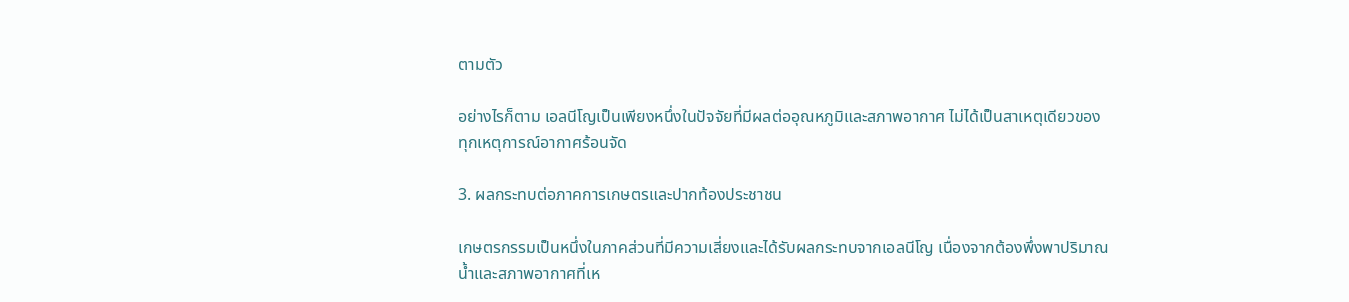ตามตัว

อย่างไรก็ตาม เอลนีโญเป็นเพียงหนึ่งในปัจจัยที่มีผลต่ออุณหภูมิและสภาพอากาศ ไม่ได้เป็นสาเหตุเดียวของทุกเหตุการณ์อากาศร้อนจัด

3. ผลกระทบต่อภาคการเกษตรและปากท้องประชาชน

เกษตรกรรมเป็นหนึ่งในภาคส่วนที่มีความเสี่ยงและได้รับผลกระทบจากเอลนีโญ เนื่องจากต้องพึ่งพาปริมาณน้ำและสภาพอากาศที่เห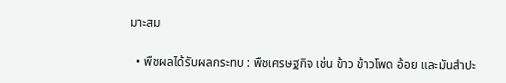มาะสม

  • พืชผลได้รับผลกระทบ : พืชเศรษฐกิจ เช่น ข้าว ข้าวโพด อ้อย และมันสำปะ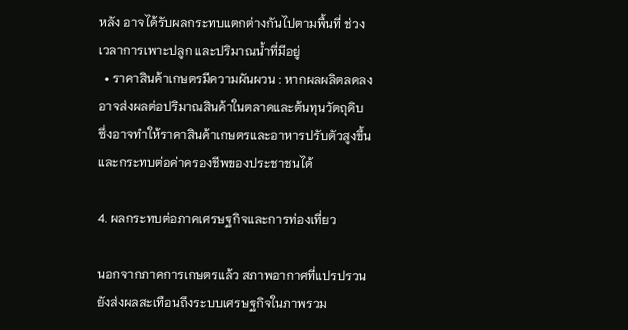หลัง อาจได้รับผลกระทบแตกต่างกันไปตามพื้นที่ ช่วงเวลาการเพาะปลูก และปริมาณน้ำที่มีอยู่
  • ราคาสินค้าเกษตรมีความผันผวน : หากผลผลิตลดลง อาจส่งผลต่อปริมาณสินค้าในตลาดและต้นทุนวัตถุดิบ ซึ่งอาจทำให้ราคาสินค้าเกษตรและอาหารปรับตัวสูงขึ้น และกระทบต่อค่าครองชีพของประชาชนได้

4. ผลกระทบต่อภาคเศรษฐกิจและการท่องเที่ยว

นอกจากภาคการเกษตรแล้ว สภาพอากาศที่แปรปรวนยังส่งผลสะเทือนถึงระบบเศรษฐกิจในภาพรวม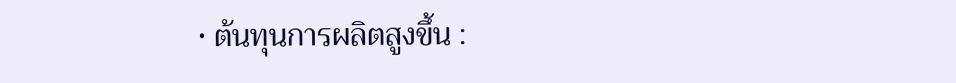• ต้นทุนการผลิตสูงขึ้น :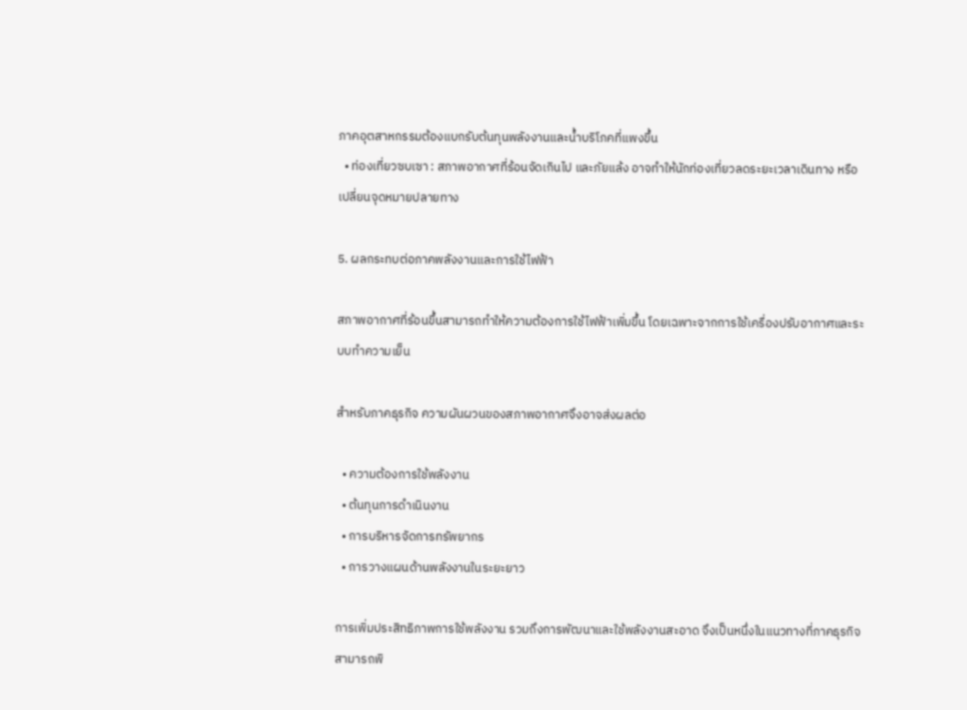ภาคอุตสาหกรรมต้องแบกรับต้นทุนพลังงานและน้ำบริโภคที่แพงขึ้น
  • ท่องเที่ยวซบเซา : สภาพอากาศที่ร้อนจัดเกินไป และภัยแล้ง อาจทำให้นักท่องเที่ยวลดระยะเวลาเดินทาง หรือเปลี่ยนจุดหมายปลายทาง

5. ผลกระทบต่อภาคพลังงานและการใช้ไฟฟ้า

สภาพอากาศที่ร้อนขึ้นสามารถทำให้ความต้องการใช้ไฟฟ้าเพิ่มขึ้น โดยเฉพาะจากการใช้เครื่องปรับอากาศและระบบทำความเย็น

สำหรับภาคธุรกิจ ความผันผวนของสภาพอากาศจึงอาจส่งผลต่อ

  • ความต้องการใช้พลังงาน
  • ต้นทุนการดำเนินงาน
  • การบริหารจัดการทรัพยากร
  • การวางแผนด้านพลังงานในระยะยาว

การเพิ่มประสิทธิภาพการใช้พลังงาน รวมถึงการพัฒนาและใช้พลังงานสะอาด จึงเป็นหนึ่งในแนวทางที่ภาคธุรกิจสามารถพิ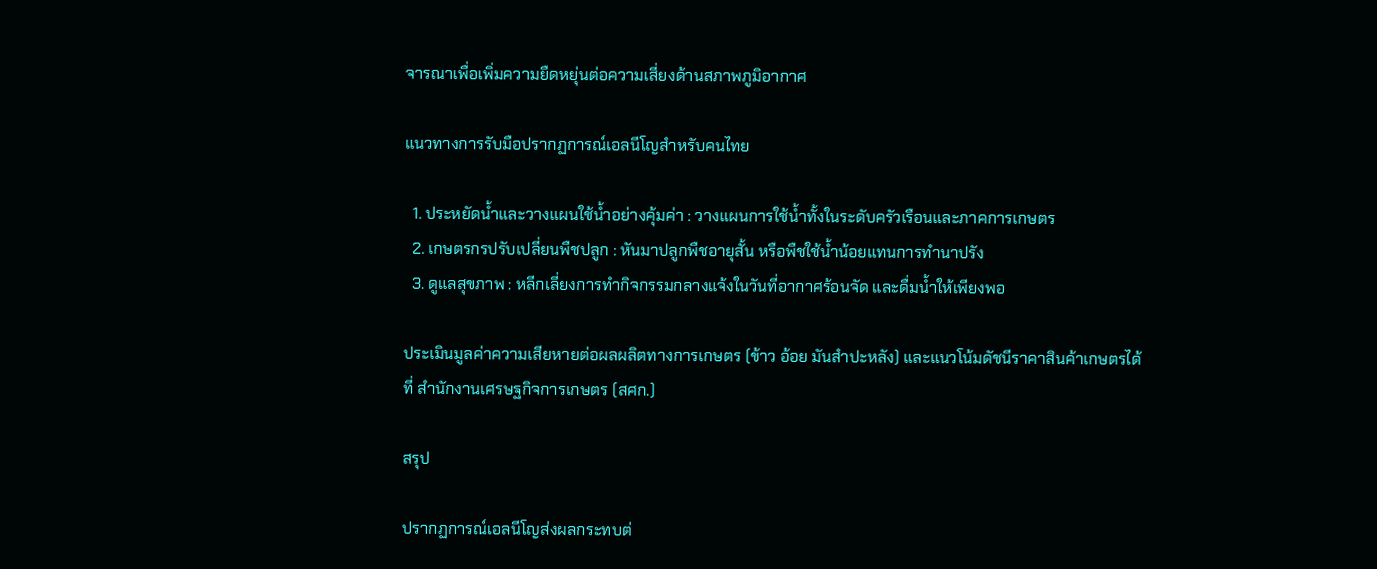จารณาเพื่อเพิ่มความยืดหยุ่นต่อความเสี่ยงด้านสภาพภูมิอากาศ

แนวทางการรับมือปรากฏการณ์เอลนีโญสำหรับคนไทย

  1. ประหยัดน้ำและวางแผนใช้น้ำอย่างคุ้มค่า : วางแผนการใช้น้ำทั้งในระดับครัวเรือนและภาคการเกษตร
  2. เกษตรกรปรับเปลี่ยนพืชปลูก : หันมาปลูกพืชอายุสั้น หรือพืชใช้น้ำน้อยแทนการทำนาปรัง
  3. ดูแลสุขภาพ : หลีกเลี่ยงการทำกิจกรรมกลางแจ้งในวันที่อากาศร้อนจัด และดื่มน้ำให้เพียงพอ

ประเมินมูลค่าความเสียหายต่อผลผลิตทางการเกษตร (ข้าว อ้อย มันสำปะหลัง) และแนวโน้มดัชนีราคาสินค้าเกษตรได้ที่ สำนักงานเศรษฐกิจการเกษตร (สศก.)

สรุป

ปรากฏการณ์เอลนีโญส่งผลกระทบต่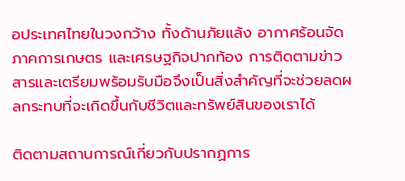อประเทศไทยในวงกว้าง ทั้งด้านภัยแล้ง อากาศร้อนจัด ภาคการเกษตร และเศรษฐกิจปากท้อง การติดตามข่าวสารและเตรียมพร้อมรับมือจึงเป็นสิ่งสำคัญที่จะช่วยลดผลกระทบที่จะเกิดขึ้นกับชีวิตและทรัพย์สินของเราได้

ติดตามสถานการณ์เกี่ยวกับปรากฏการ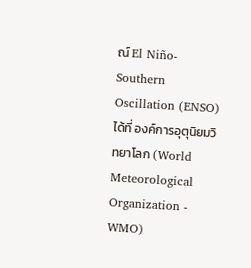ณ์ El Niño-Southern Oscillation (ENSO) ได้ที่ องค์การอุตุนิยมวิทยาโลก (World Meteorological Organization - WMO)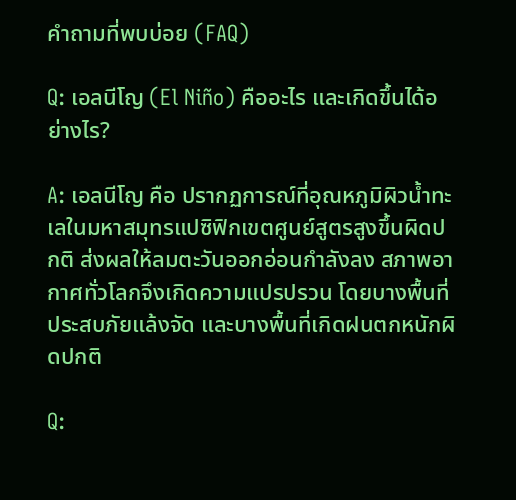คำถามที่พบบ่อย (FAQ)

Q: เอลนีโญ (El Niño) คืออะไร และเกิดขึ้นได้อย่างไร?

A: เอลนีโญ คือ ปรากฏการณ์ที่อุณหภูมิผิวน้ำทะเลในมหาสมุทรแปซิฟิกเขตศูนย์สูตรสูงขึ้นผิดปกติ ส่งผลให้ลมตะวันออกอ่อนกำลังลง สภาพอากาศทั่วโลกจึงเกิดความแปรปรวน โดยบางพื้นที่ประสบภัยแล้งจัด และบางพื้นที่เกิดฝนตกหนักผิดปกติ

Q: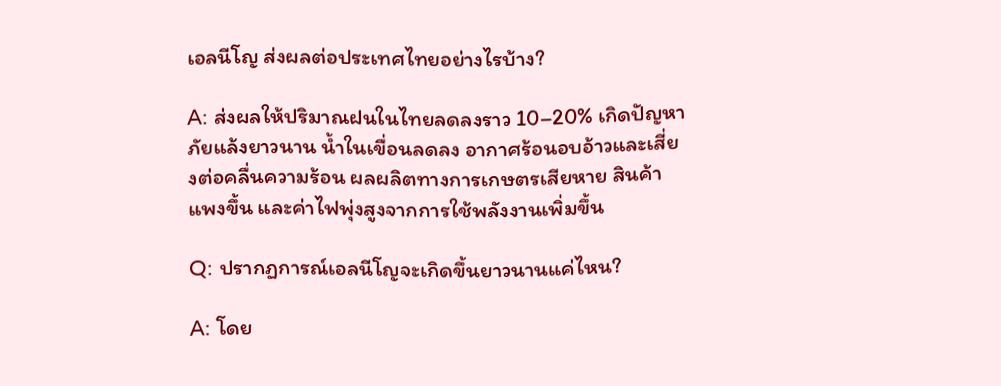เอลนีโญ ส่งผลต่อประเทศไทยอย่างไรบ้าง?

A: ส่งผลให้ปริมาณฝนในไทยลดลงราว 10–20% เกิดปัญหาภัยแล้งยาวนาน น้ำในเขื่อนลดลง อากาศร้อนอบอ้าวและเสี่ยงต่อคลื่นความร้อน ผลผลิตทางการเกษตรเสียหาย สินค้าแพงขึ้น และค่าไฟพุ่งสูงจากการใช้พลังงานเพิ่มขึ้น

Q: ปรากฏการณ์เอลนีโญจะเกิดขึ้นยาวนานแค่ไหน?

A: โดย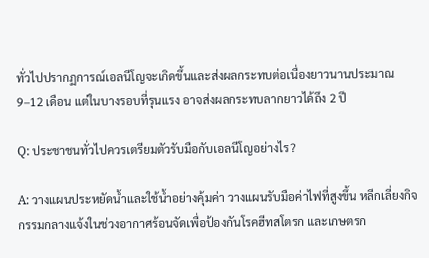ทั่วไปปรากฏการณ์เอลนีโญจะเกิดขึ้นและส่งผลกระทบต่อเนื่องยาวนานประมาณ 9–12 เดือน แต่ในบางรอบที่รุนแรง อาจส่งผลกระทบลากยาวได้ถึง 2 ปี

Q: ประชาชนทั่วไปควรเตรียมตัวรับมือกับเอลนีโญอย่างไร?

A: วางแผนประหยัดน้ำและใช้น้ำอย่างคุ้มค่า วางแผนรับมือค่าไฟที่สูงขึ้น หลีกเลี่ยงกิจกรรมกลางแจ้งในช่วงอากาศร้อนจัดเพื่อป้องกันโรคฮีทสโตรก และเกษตรก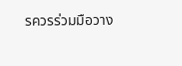รควรร่วมมือวาง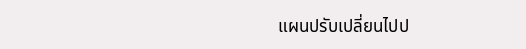แผนปรับเปลี่ยนไปป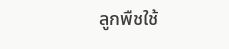ลูกพืชใช้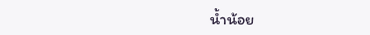น้ำน้อย